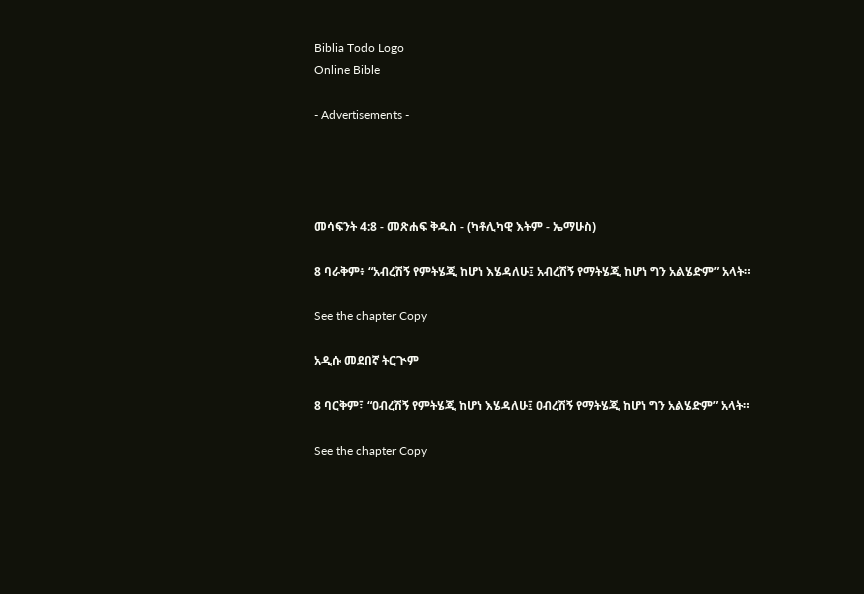Biblia Todo Logo
Online Bible

- Advertisements -




መሳፍንት 4:8 - መጽሐፍ ቅዱስ - (ካቶሊካዊ እትም - ኤማሁስ)

8 ባራቅም፥ “አብረሽኝ የምትሄጂ ከሆነ እሄዳለሁ፤ አብረሽኝ የማትሄጂ ከሆነ ግን አልሄድም” አላት።

See the chapter Copy

አዲሱ መደበኛ ትርጒም

8 ባርቅም፣ “ዐብረሽኝ የምትሄጂ ከሆነ እሄዳለሁ፤ ዐብረሽኝ የማትሄጂ ከሆነ ግን አልሄድም” አላት።

See the chapter Copy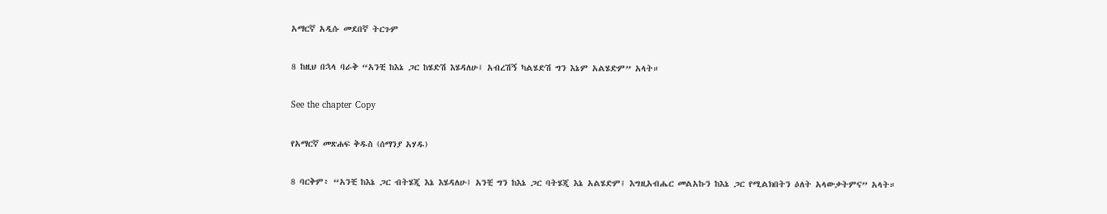አማርኛ አዲሱ መደበኛ ትርጉም

8 ከዚህ በኋላ ባራቅ “አንቺ ከእኔ ጋር ከሄድሽ እሄዳለሁ፤ አብረሽኝ ካልሄድሽ ግን እኔም አልሄድም” አላት።

See the chapter Copy

የአማርኛ መጽሐፍ ቅዱስ (ሰማንያ አሃዱ)

8 ባርቅም፥ “አንቺ ከእኔ ጋር ብትሄጂ እኔ እሄዳለሁ፤ አንቺ ግን ከእኔ ጋር ባትሄጂ እኔ አልሄድም፤ እግዚአብሔር መልአኩን ከእኔ ጋር የሚልክበትን ዕለት አላውቃትምና” አላት።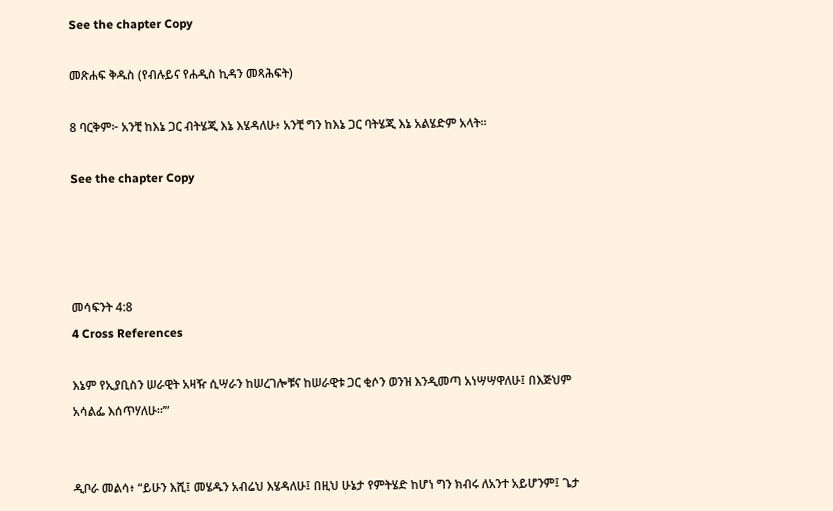See the chapter Copy

መጽሐፍ ቅዱስ (የብሉይና የሐዲስ ኪዳን መጻሕፍት)

8 ባርቅም፦ አንቺ ከእኔ ጋር ብትሄጂ እኔ እሄዳለሁ፥ አንቺ ግን ከእኔ ጋር ባትሄጂ እኔ አልሄድም አላት።

See the chapter Copy




መሳፍንት 4:8
4 Cross References

እኔም የኢያቢስን ሠራዊት አዛዥ ሲሣራን ከሠረገሎቹና ከሠራዊቱ ጋር ቂሶን ወንዝ እንዲመጣ አነሣሣዋለሁ፤ በእጅህም አሳልፌ እሰጥሃለሁ።’”


ዲቦራ መልሳ፥ “ይሁን እሺ፤ መሄዱን አብሬህ እሄዳለሁ፤ በዚህ ሁኔታ የምትሄድ ከሆነ ግን ክብሩ ለአንተ አይሆንም፤ ጌታ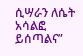ሲሣራን ለሴት አሳልፎ ይሰጣልና”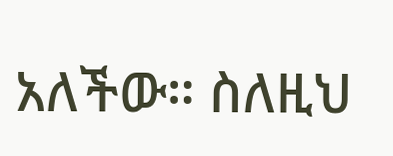አለችው። ስለዚህ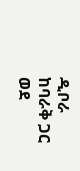ዲቦራ ከባራቅ ጋር ወደ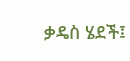ቃዴስ ሄደች፤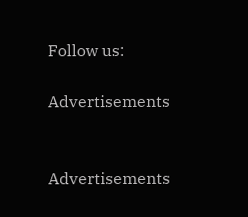Follow us:

Advertisements


Advertisements